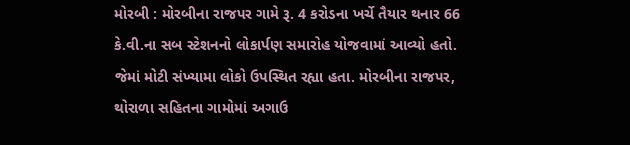મોરબી : મોરબીના રાજપર ગામે રૂ. 4 કરોડના ખર્ચે તૈયાર થનાર 66 કે.વી.ના સબ સ્ટેશનનો લોકાર્પણ સમારોહ યોજવામાં આવ્યો હતો. જેમાં મોટી સંખ્યામા લોકો ઉપસ્થિત રહ્યા હતા. મોરબીના રાજપર, થોરાળા સહિતના ગામોમાં અગાઉ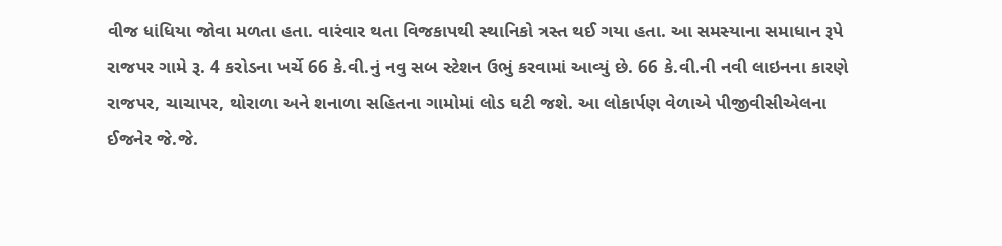વીજ ધાંધિયા જોવા મળતા હતા. વારંવાર થતા વિજકાપથી સ્થાનિકો ત્રસ્ત થઈ ગયા હતા. આ સમસ્યાના સમાધાન રૂપે રાજપર ગામે રૂ. 4 કરોડના ખર્ચે 66 કે.વી.નું નવુ સબ સ્ટેશન ઉભું કરવામાં આવ્યું છે. 66 કે.વી.ની નવી લાઇનના કારણે રાજપર, ચાચાપર, થોરાળા અને શનાળા સહિતના ગામોમાં લોડ ઘટી જશે. આ લોકાર્પણ વેળાએ પીજીવીસીએલના ઈજનેર જે.જે.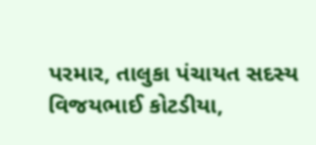પરમાર, તાલુકા પંચાયત સદસ્ય વિજયભાઈ કોટડીયા,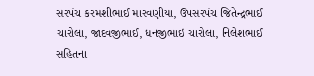સરપંચ કરમશીભાઈ મારવણીયા, ઉપસરપંચ જિતેન્દ્રભાઈ ચારોલા, જાદવજીભાઈ, ધનજીભાઇ ચારોલા, નિલેશભાઈ સહિતના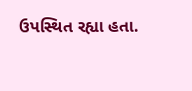ઉપસ્થિત રહ્યા હતા.